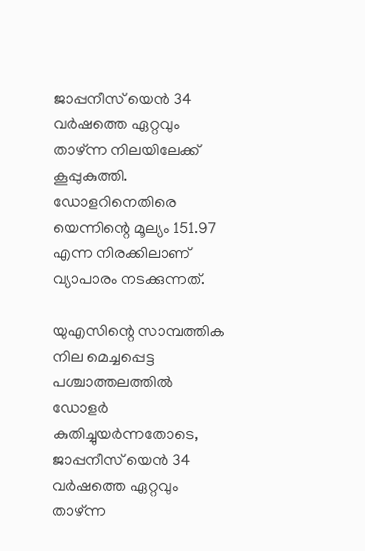ജാപ്പനീസ് യെൻ 34 വർഷത്തെ ഏറ്റവും താഴ്ന്ന നിലയിലേക്ക് കൂപ്പുകുത്തി. ഡോളറിനെതിരെ യെന്നിന്റെ മൂല്യം 151.97 എന്ന നിരക്കിലാണ് വ്യാപാരം നടക്കുന്നത്.

യുഎസിന്റെ സാമ്പത്തിക നില മെച്ചപ്പെട്ട പശ്ചാത്തലത്തിൽ ഡോളർ കുതിച്ചുയർന്നതോടെ, ജാപ്പനീസ് യെൻ 34 വർഷത്തെ ഏറ്റവും താഴ്ന്ന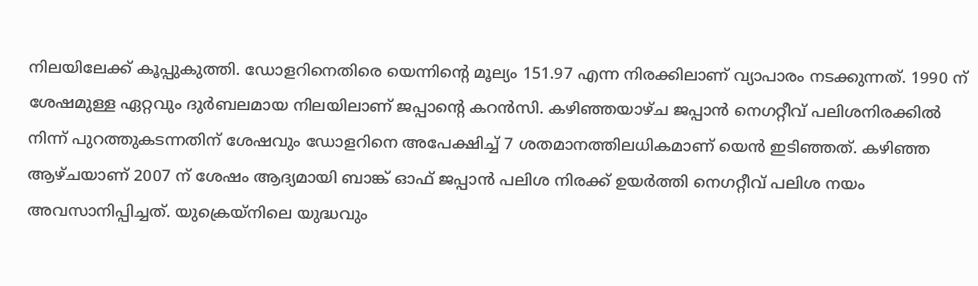നിലയിലേക്ക് കൂപ്പുകുത്തി. ഡോളറിനെതിരെ യെന്നിന്റെ മൂല്യം 151.97 എന്ന നിരക്കിലാണ് വ്യാപാരം നടക്കുന്നത്. 1990 ന് ശേഷമുള്ള ഏറ്റവും ദുർബലമായ നിലയിലാണ് ജപ്പാന്റെ കറൻസി. കഴിഞ്ഞയാഴ്ച ജപ്പാൻ നെഗറ്റീവ് പലിശനിരക്കിൽ നിന്ന് പുറത്തുകടന്നതിന് ശേഷവും ഡോളറിനെ അപേക്ഷിച്ച് 7 ശതമാനത്തിലധികമാണ് യെൻ ഇടിഞ്ഞത്. കഴിഞ്ഞ ആഴ്ചയാണ് 2007 ന് ശേഷം ആദ്യമായി ബാങ്ക് ഓഫ് ജപ്പാൻ പലിശ നിരക്ക് ഉയർത്തി നെഗറ്റീവ് പലിശ നയം അവസാനിപ്പിച്ചത്. യുക്രെയ്നിലെ യുദ്ധവും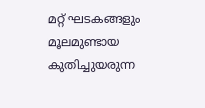മറ്റ് ഘടകങ്ങളും മൂലമുണ്ടായ കുതിച്ചുയരുന്ന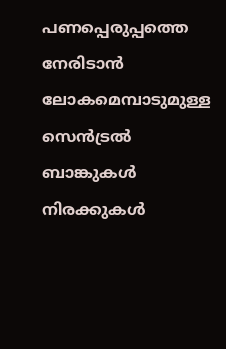പണപ്പെരുപ്പത്തെ നേരിടാൻ ലോകമെമ്പാടുമുള്ള സെൻട്രൽ ബാങ്കുകൾ നിരക്കുകൾ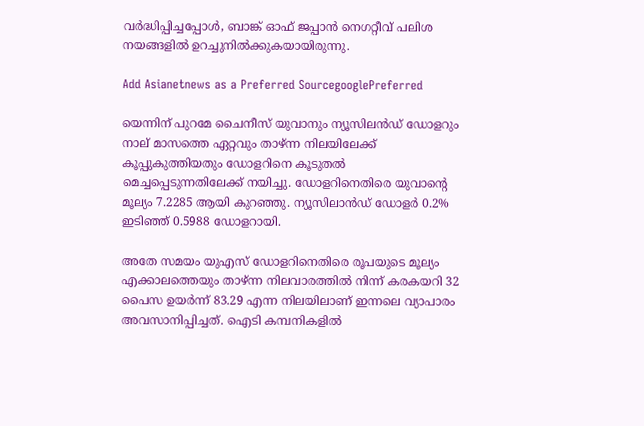വർദ്ധിപ്പിച്ചപ്പോൾ, ബാങ്ക് ഓഫ് ജപ്പാൻ നെഗറ്റീവ് പലിശ നയങ്ങളിൽ ഉറച്ചുനിൽക്കുകയായിരുന്നു.

Add Asianetnews as a Preferred SourcegooglePreferred

യെന്നിന് പുറമേ ചൈനീസ് യുവാനും ന്യൂസിലൻഡ് ഡോളറും നാല് മാസത്തെ ഏറ്റവും താഴ്ന്ന നിലയിലേക്ക് കൂപ്പുകുത്തിയതും ഡോളറിനെ കൂടുതൽ മെച്ചപ്പെടുന്നതിലേക്ക് നയിച്ചു. ഡോളറിനെതിരെ യുവാന്റെ മൂല്യം 7.2285 ആയി കുറഞ്ഞു. ന്യൂസിലാൻഡ് ഡോളർ 0.2% ഇടിഞ്ഞ് 0.5988 ഡോളറായി.

അതേ സമയം യുഎസ് ഡോളറിനെതിരെ രൂപയുടെ മൂല്യം എക്കാലത്തെയും താഴ്ന്ന നിലവാരത്തിൽ നിന്ന് കരകയറി 32 പൈസ ഉയർന്ന് 83.29 എന്ന നിലയിലാണ് ഇന്നലെ വ്യാപാരം അവസാനിപ്പിച്ചത്. ഐടി കമ്പനികളിൽ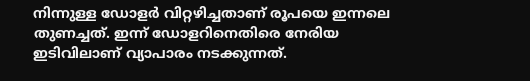നിന്നുള്ള ഡോളർ വിറ്റഴിച്ചതാണ് രൂപയെ ഇന്നലെ തുണച്ചത്. ഇന്ന് ഡോളറിനെതിരെ നേരിയ ഇടിവിലാണ് വ്യാപാരം നടക്കുന്നത്.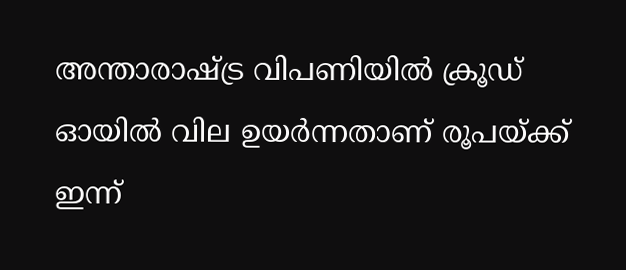അന്താരാഷ്‌ട്ര വിപണിയിൽ ക്രൂഡ് ഓയിൽ വില ഉയർന്നതാണ് രൂപയ്ക്ക് ഇന്ന്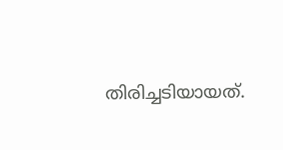തിരിച്ചടിയായത്.